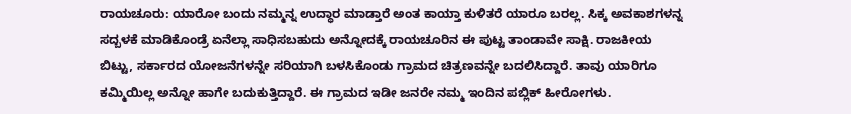ರಾಯಚೂರು: ಯಾರೋ ಬಂದು ನಮ್ಮನ್ನ ಉದ್ಧಾರ ಮಾಡ್ತಾರೆ ಅಂತ ಕಾಯ್ತಾ ಕುಳಿತರೆ ಯಾರೂ ಬರಲ್ಲ. ಸಿಕ್ಕ ಅವಕಾಶಗಳನ್ನ ಸದ್ಬಳಕೆ ಮಾಡಿಕೊಂಡ್ರೆ ಏನೆಲ್ಲಾ ಸಾಧಿಸಬಹುದು ಅನ್ನೋದಕ್ಕೆ ರಾಯಚೂರಿನ ಈ ಪುಟ್ಟ ತಾಂಡಾವೇ ಸಾಕ್ಷಿ. ರಾಜಕೀಯ ಬಿಟ್ಟು, ಸರ್ಕಾರದ ಯೋಜನೆಗಳನ್ನೇ ಸರಿಯಾಗಿ ಬಳಸಿಕೊಂಡು ಗ್ರಾಮದ ಚಿತ್ರಣವನ್ನೇ ಬದಲಿಸಿದ್ದಾರೆ. ತಾವು ಯಾರಿಗೂ ಕಮ್ಮಿಯಿಲ್ಲ ಅನ್ನೋ ಹಾಗೇ ಬದುಕುತ್ತಿದ್ದಾರೆ. ಈ ಗ್ರಾಮದ ಇಡೀ ಜನರೇ ನಮ್ಮ ಇಂದಿನ ಪಬ್ಲಿಕ್ ಹೀರೋಗಳು.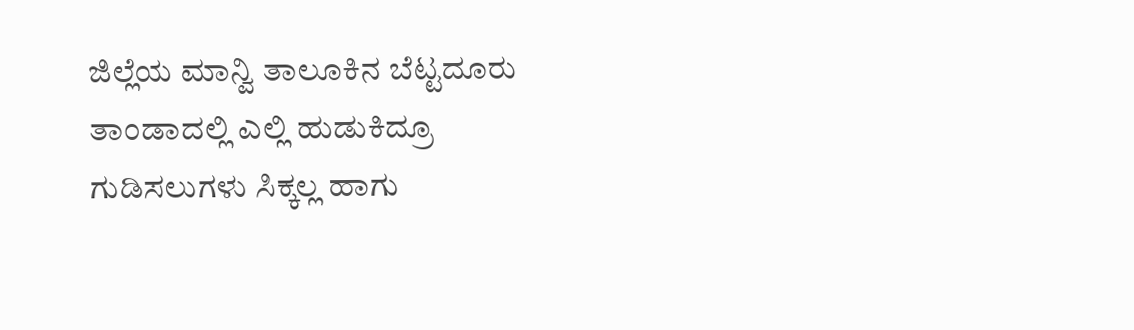ಜಿಲ್ಲೆಯ ಮಾನ್ವಿ ತಾಲೂಕಿನ ಬೆಟ್ಟದೂರು ತಾಂಡಾದಲ್ಲಿ ಎಲ್ಲಿ ಹುಡುಕಿದ್ರೂ ಗುಡಿಸಲುಗಳು ಸಿಕ್ಕಲ್ಲ ಹಾಗು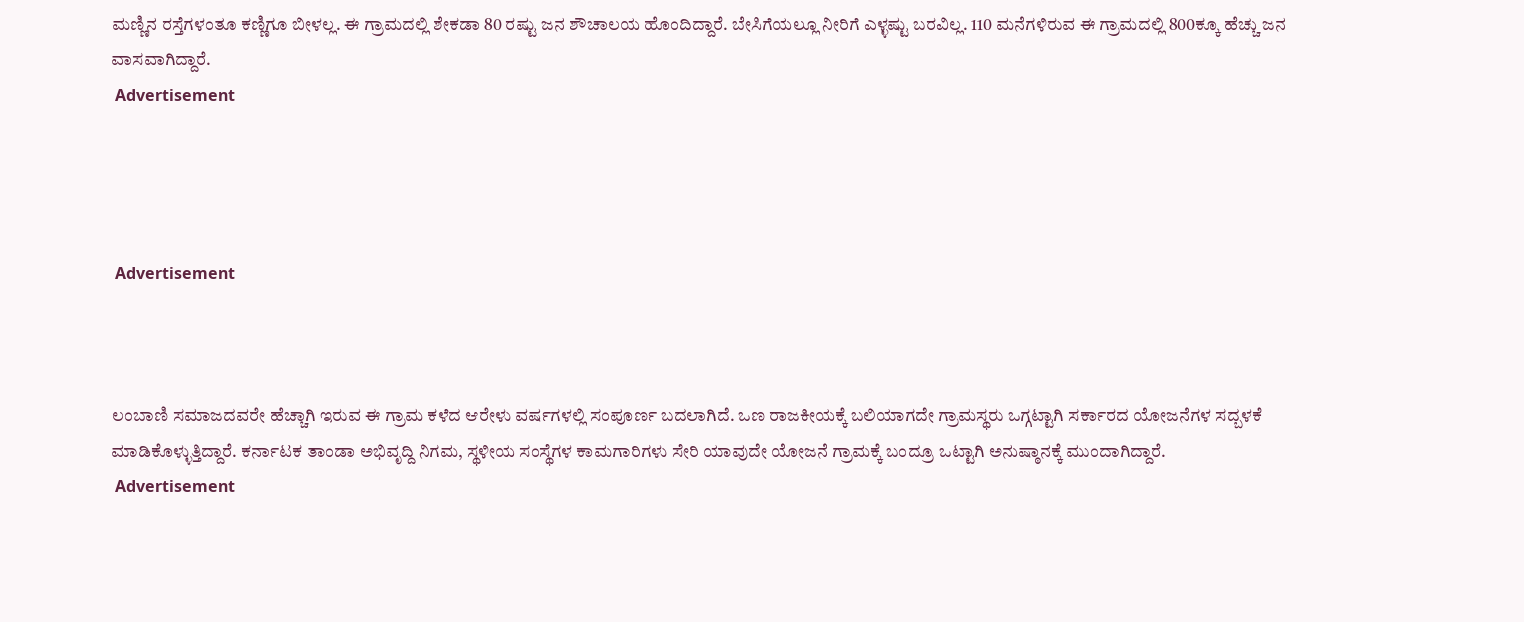ಮಣ್ಣಿನ ರಸ್ತೆಗಳಂತೂ ಕಣ್ಣಿಗೂ ಬೀಳಲ್ಲ. ಈ ಗ್ರಾಮದಲ್ಲಿ ಶೇಕಡಾ 80 ರಷ್ಟು ಜನ ಶೌಚಾಲಯ ಹೊಂದಿದ್ದಾರೆ. ಬೇಸಿಗೆಯಲ್ಲೂ ನೀರಿಗೆ ಎಳ್ಳಷ್ಟು ಬರವಿಲ್ಲ. 110 ಮನೆಗಳಿರುವ ಈ ಗ್ರಾಮದಲ್ಲಿ 800ಕ್ಕೂ ಹೆಚ್ಚು ಜನ ವಾಸವಾಗಿದ್ದಾರೆ.
 Advertisement




 Advertisement



ಲಂಬಾಣಿ ಸಮಾಜದವರೇ ಹೆಚ್ಚಾಗಿ ಇರುವ ಈ ಗ್ರಾಮ ಕಳೆದ ಆರೇಳು ವರ್ಷಗಳಲ್ಲಿ ಸಂಪೂರ್ಣ ಬದಲಾಗಿದೆ. ಒಣ ರಾಜಕೀಯಕ್ಕೆ ಬಲಿಯಾಗದೇ ಗ್ರಾಮಸ್ಥರು ಒಗ್ಗಟ್ಟಾಗಿ ಸರ್ಕಾರದ ಯೋಜನೆಗಳ ಸದ್ಬಳಕೆ ಮಾಡಿಕೊಳ್ಳುತ್ತಿದ್ದಾರೆ. ಕರ್ನಾಟಕ ತಾಂಡಾ ಅಭಿವೃದ್ದಿ ನಿಗಮ, ಸ್ಥಳೀಯ ಸಂಸ್ಥೆಗಳ ಕಾಮಗಾರಿಗಳು ಸೇರಿ ಯಾವುದೇ ಯೋಜನೆ ಗ್ರಾಮಕ್ಕೆ ಬಂದ್ರೂ ಒಟ್ಟಾಗಿ ಅನುಷ್ಠಾನಕ್ಕೆ ಮುಂದಾಗಿದ್ದಾರೆ.
 Advertisement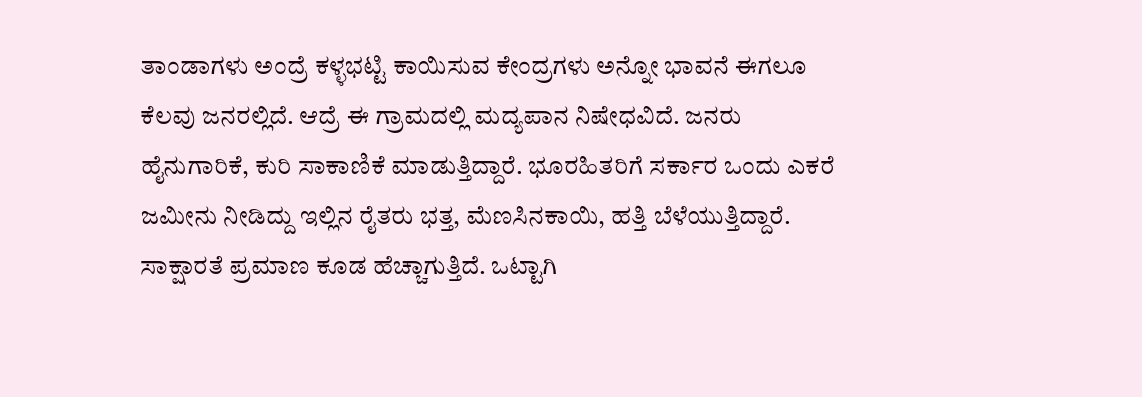ತಾಂಡಾಗಳು ಅಂದ್ರೆ ಕಳ್ಳಭಟ್ಟಿ ಕಾಯಿಸುವ ಕೇಂದ್ರಗಳು ಅನ್ನೋ ಭಾವನೆ ಈಗಲೂ ಕೆಲವು ಜನರಲ್ಲಿದೆ. ಆದ್ರೆ ಈ ಗ್ರಾಮದಲ್ಲಿ ಮದ್ಯಪಾನ ನಿಷೇಧವಿದೆ. ಜನರು ಹೈನುಗಾರಿಕೆ, ಕುರಿ ಸಾಕಾಣಿಕೆ ಮಾಡುತ್ತಿದ್ದಾರೆ. ಭೂರಹಿತರಿಗೆ ಸರ್ಕಾರ ಒಂದು ಎಕರೆ ಜಮೀನು ನೀಡಿದ್ದು ಇಲ್ಲಿನ ರೈತರು ಭತ್ತ, ಮೆಣಸಿನಕಾಯಿ, ಹತ್ತಿ ಬೆಳೆಯುತ್ತಿದ್ದಾರೆ. ಸಾಕ್ಷಾರತೆ ಪ್ರಮಾಣ ಕೂಡ ಹೆಚ್ಚಾಗುತ್ತಿದೆ. ಒಟ್ಟಾಗಿ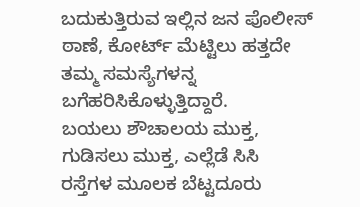ಬದುಕುತ್ತಿರುವ ಇಲ್ಲಿನ ಜನ ಪೊಲೀಸ್ ಠಾಣೆ, ಕೋರ್ಟ್ ಮೆಟ್ಟಿಲು ಹತ್ತದೇ ತಮ್ಮ ಸಮಸ್ಯೆಗಳನ್ನ ಬಗೆಹರಿಸಿಕೊಳ್ಳುತ್ತಿದ್ದಾರೆ.
ಬಯಲು ಶೌಚಾಲಯ ಮುಕ್ತ, ಗುಡಿಸಲು ಮುಕ್ತ, ಎಲ್ಲೆಡೆ ಸಿಸಿ ರಸ್ತೆಗಳ ಮೂಲಕ ಬೆಟ್ಟದೂರು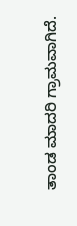ತಾಂಡ ಮಾದರಿ ಗ್ರಾಮವಾಗಿದೆ.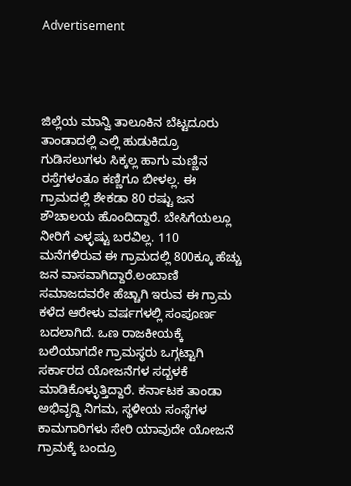Advertisement




ಜಿಲ್ಲೆಯ ಮಾನ್ವಿ ತಾಲೂಕಿನ ಬೆಟ್ಟದೂರು ತಾಂಡಾದಲ್ಲಿ ಎಲ್ಲಿ ಹುಡುಕಿದ್ರೂ ಗುಡಿಸಲುಗಳು ಸಿಕ್ಕಲ್ಲ ಹಾಗು ಮಣ್ಣಿನ ರಸ್ತೆಗಳಂತೂ ಕಣ್ಣಿಗೂ ಬೀಳಲ್ಲ. ಈ ಗ್ರಾಮದಲ್ಲಿ ಶೇಕಡಾ 80 ರಷ್ಟು ಜನ ಶೌಚಾಲಯ ಹೊಂದಿದ್ದಾರೆ. ಬೇಸಿಗೆಯಲ್ಲೂ ನೀರಿಗೆ ಎಳ್ಳಷ್ಟು ಬರವಿಲ್ಲ. 110 ಮನೆಗಳಿರುವ ಈ ಗ್ರಾಮದಲ್ಲಿ 800ಕ್ಕೂ ಹೆಚ್ಚು ಜನ ವಾಸವಾಗಿದ್ದಾರೆ.ಲಂಬಾಣಿ ಸಮಾಜದವರೇ ಹೆಚ್ಚಾಗಿ ಇರುವ ಈ ಗ್ರಾಮ ಕಳೆದ ಆರೇಳು ವರ್ಷಗಳಲ್ಲಿ ಸಂಪೂರ್ಣ ಬದಲಾಗಿದೆ. ಒಣ ರಾಜಕೀಯಕ್ಕೆ ಬಲಿಯಾಗದೇ ಗ್ರಾಮಸ್ಥರು ಒಗ್ಗಟ್ಟಾಗಿ ಸರ್ಕಾರದ ಯೋಜನೆಗಳ ಸದ್ಬಳಕೆ ಮಾಡಿಕೊಳ್ಳುತ್ತಿದ್ದಾರೆ. ಕರ್ನಾಟಕ ತಾಂಡಾ ಅಭಿವೃದ್ದಿ ನಿಗಮ, ಸ್ಥಳೀಯ ಸಂಸ್ಥೆಗಳ ಕಾಮಗಾರಿಗಳು ಸೇರಿ ಯಾವುದೇ ಯೋಜನೆ ಗ್ರಾಮಕ್ಕೆ ಬಂದ್ರೂ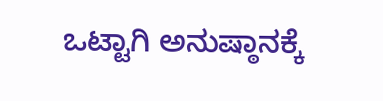ಒಟ್ಟಾಗಿ ಅನುಷ್ಠಾನಕ್ಕೆ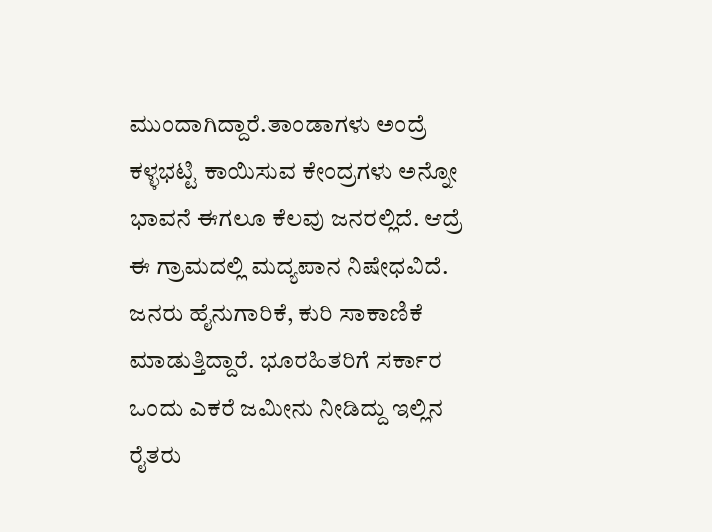ಮುಂದಾಗಿದ್ದಾರೆ.ತಾಂಡಾಗಳು ಅಂದ್ರೆ ಕಳ್ಳಭಟ್ಟಿ ಕಾಯಿಸುವ ಕೇಂದ್ರಗಳು ಅನ್ನೋ ಭಾವನೆ ಈಗಲೂ ಕೆಲವು ಜನರಲ್ಲಿದೆ. ಆದ್ರೆ ಈ ಗ್ರಾಮದಲ್ಲಿ ಮದ್ಯಪಾನ ನಿಷೇಧವಿದೆ. ಜನರು ಹೈನುಗಾರಿಕೆ, ಕುರಿ ಸಾಕಾಣಿಕೆ ಮಾಡುತ್ತಿದ್ದಾರೆ. ಭೂರಹಿತರಿಗೆ ಸರ್ಕಾರ ಒಂದು ಎಕರೆ ಜಮೀನು ನೀಡಿದ್ದು ಇಲ್ಲಿನ ರೈತರು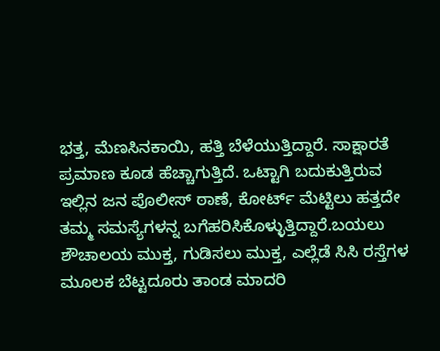ಭತ್ತ, ಮೆಣಸಿನಕಾಯಿ, ಹತ್ತಿ ಬೆಳೆಯುತ್ತಿದ್ದಾರೆ. ಸಾಕ್ಷಾರತೆ ಪ್ರಮಾಣ ಕೂಡ ಹೆಚ್ಚಾಗುತ್ತಿದೆ. ಒಟ್ಟಾಗಿ ಬದುಕುತ್ತಿರುವ ಇಲ್ಲಿನ ಜನ ಪೊಲೀಸ್ ಠಾಣೆ, ಕೋರ್ಟ್ ಮೆಟ್ಟಿಲು ಹತ್ತದೇ ತಮ್ಮ ಸಮಸ್ಯೆಗಳನ್ನ ಬಗೆಹರಿಸಿಕೊಳ್ಳುತ್ತಿದ್ದಾರೆ.ಬಯಲು ಶೌಚಾಲಯ ಮುಕ್ತ, ಗುಡಿಸಲು ಮುಕ್ತ, ಎಲ್ಲೆಡೆ ಸಿಸಿ ರಸ್ತೆಗಳ ಮೂಲಕ ಬೆಟ್ಟದೂರು ತಾಂಡ ಮಾದರಿ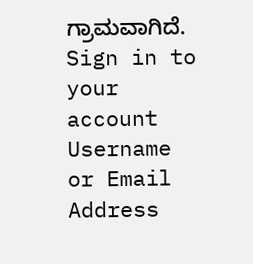ಗ್ರಾಮವಾಗಿದೆ.  Sign in to your account
Username or Email Address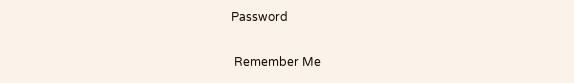Password

 Remember Me